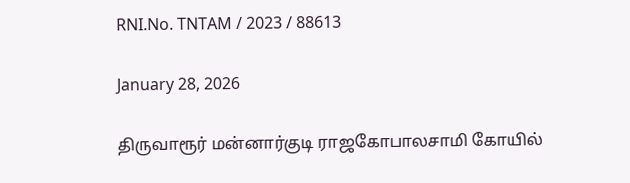RNI.No. TNTAM / 2023 / 88613

January 28, 2026

திருவாரூர் மன்னார்குடி ராஜகோபாலசாமி கோயில்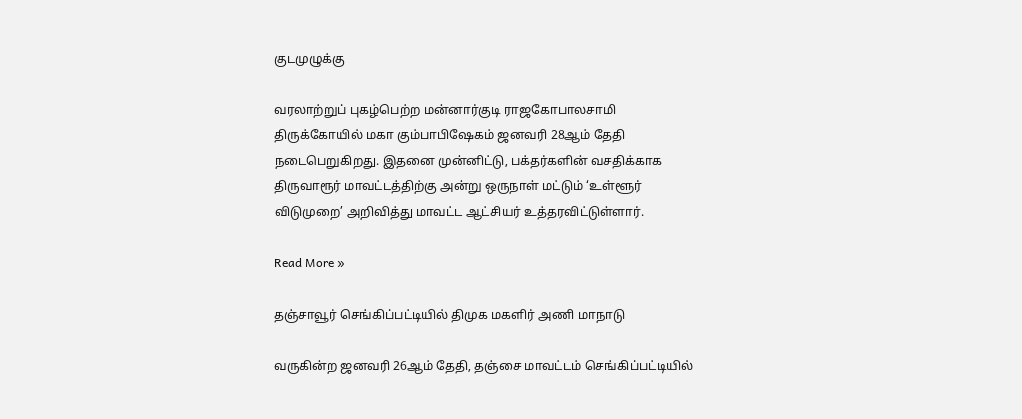குடமுழுக்கு

வரலாற்றுப் புகழ்பெற்ற மன்னார்குடி ராஜகோபாலசாமி திருக்கோயில் மகா கும்பாபிஷேகம் ஜனவரி 28ஆம் தேதி நடைபெறுகிறது. இதனை முன்னிட்டு, பக்தர்களின் வசதிக்காக திருவாரூர் மாவட்டத்திற்கு அன்று ஒருநாள் மட்டும் ‘உள்ளூர் விடுமுறை’ அறிவித்து மாவட்ட ஆட்சியர் உத்தரவிட்டுள்ளார்.

Read More »

தஞ்சாவூர் செங்கிப்பட்டியில் திமுக மகளிர் அணி மாநாடு

வருகின்ற ஜனவரி 26ஆம் தேதி, தஞ்சை மாவட்டம் செங்கிப்பட்டியில்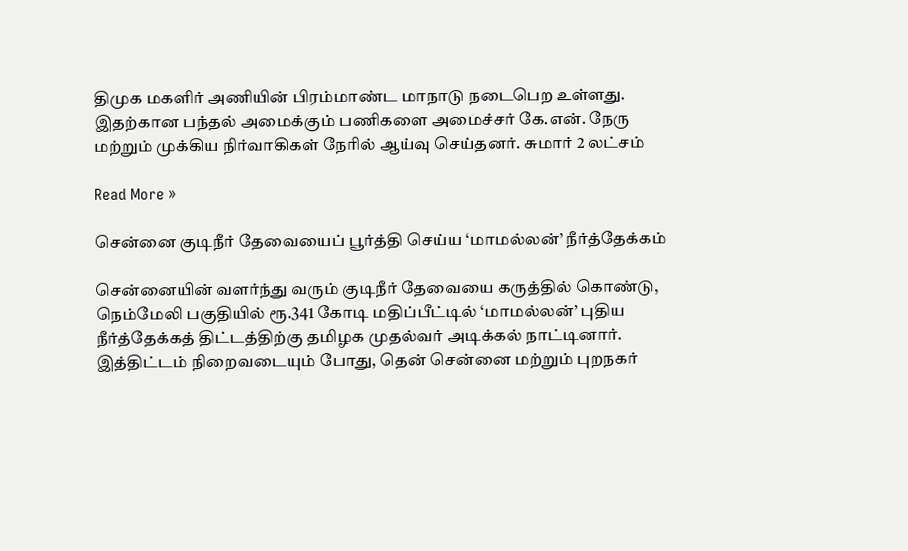திமுக மகளிர் அணியின் பிரம்மாண்ட மாநாடு நடைபெற உள்ளது. இதற்கான பந்தல் அமைக்கும் பணிகளை அமைச்சர் கே.என். நேரு மற்றும் முக்கிய நிர்வாகிகள் நேரில் ஆய்வு செய்தனர். சுமார் 2 லட்சம்

Read More »

சென்னை குடிநீர் தேவையைப் பூர்த்தி செய்ய ‘மாமல்லன்’ நீர்த்தேக்கம்

சென்னையின் வளர்ந்து வரும் குடிநீர் தேவையை கருத்தில் கொண்டு, நெம்மேலி பகுதியில் ரூ.341 கோடி மதிப்பீட்டில் ‘மாமல்லன்’ புதிய நீர்த்தேக்கத் திட்டத்திற்கு தமிழக முதல்வர் அடிக்கல் நாட்டினார். இத்திட்டம் நிறைவடையும் போது, தென் சென்னை மற்றும் புறநகர்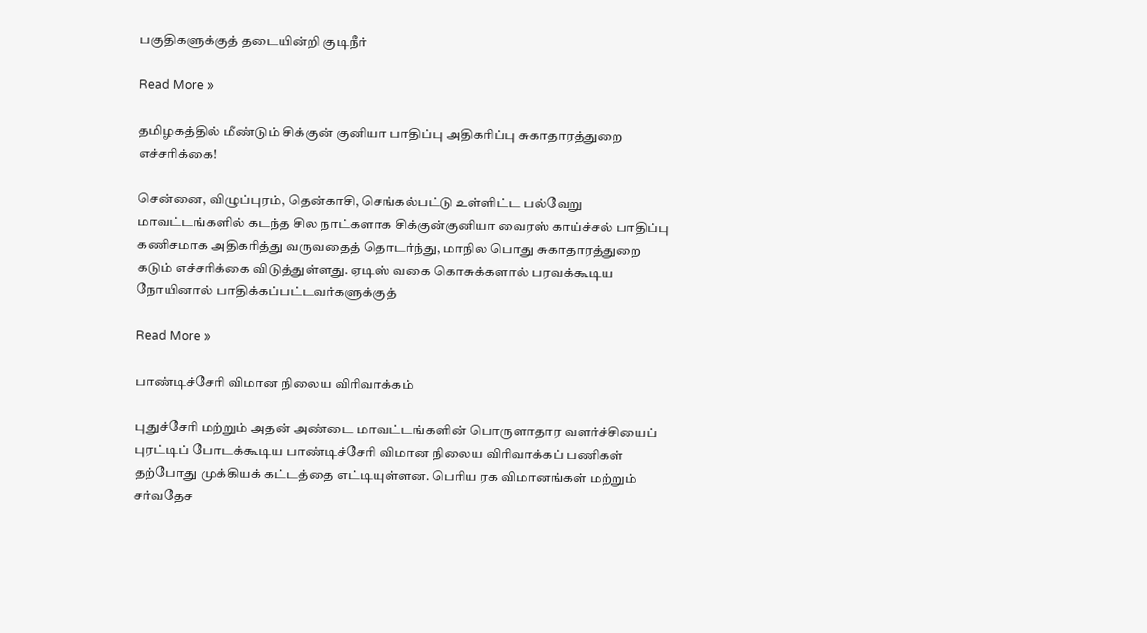பகுதிகளுக்குத் தடையின்றி குடிநீர்

Read More »

தமிழகத்தில் மீண்டும் சிக்குன் குனியா பாதிப்பு அதிகரிப்பு சுகாதாரத்துறை எச்சரிக்கை!

சென்னை, விழுப்புரம், தென்காசி, செங்கல்பட்டு உள்ளிட்ட பல்வேறு மாவட்டங்களில் கடந்த சில நாட்களாக சிக்குன்குனியா வைரஸ் காய்ச்சல் பாதிப்பு கணிசமாக அதிகரித்து வருவதைத் தொடர்ந்து, மாநில பொது சுகாதாரத்துறை கடும் எச்சரிக்கை விடுத்துள்ளது. ஏடிஸ் வகை கொசுக்களால் பரவக்கூடிய நோயினால் பாதிக்கப்பட்டவர்களுக்குத்

Read More »

பாண்டிச்சேரி விமான நிலைய விரிவாக்கம்

புதுச்சேரி மற்றும் அதன் அண்டை மாவட்டங்களின் பொருளாதார வளர்ச்சியைப் புரட்டிப் போடக்கூடிய பாண்டிச்சேரி விமான நிலைய விரிவாக்கப் பணிகள் தற்போது முக்கியக் கட்டத்தை எட்டியுள்ளன. பெரிய ரக விமானங்கள் மற்றும் சர்வதேச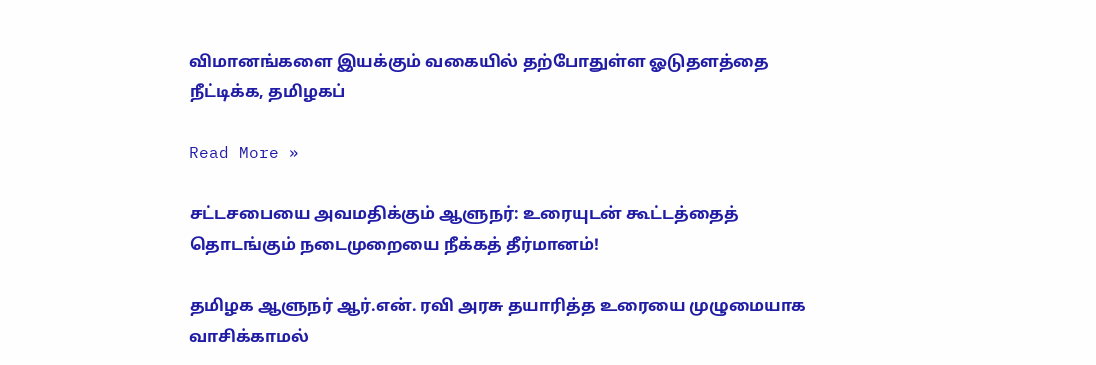விமானங்களை இயக்கும் வகையில் தற்போதுள்ள ஓடுதளத்தை நீட்டிக்க, தமிழகப்

Read More »

சட்டசபையை அவமதிக்கும் ஆளுநர்: உரையுடன் கூட்டத்தைத் தொடங்கும் நடைமுறையை நீக்கத் தீர்மானம்!

தமிழக ஆளுநர் ஆர்.என். ரவி அரசு தயாரித்த உரையை முழுமையாக வாசிக்காமல்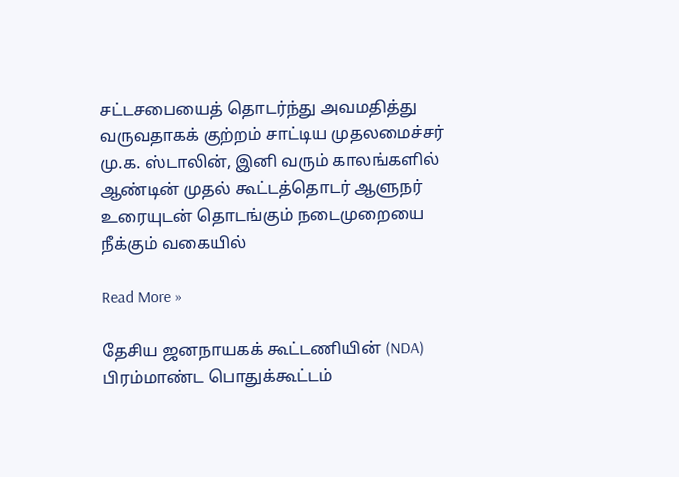சட்டசபையைத் தொடர்ந்து அவமதித்து வருவதாகக் குற்றம் சாட்டிய முதலமைச்சர் மு.க. ஸ்டாலின், இனி வரும் காலங்களில் ஆண்டின் முதல் கூட்டத்தொடர் ஆளுநர் உரையுடன் தொடங்கும் நடைமுறையை நீக்கும் வகையில்

Read More »

தேசிய ஜனநாயகக் கூட்டணியின் (NDA) பிரம்மாண்ட பொதுக்கூட்டம்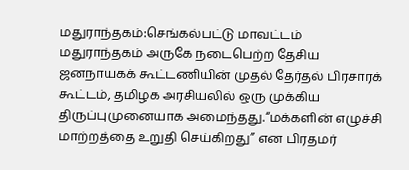மதுராந்தகம்:செங்கல்பட்டு மாவட்டம் மதுராந்தகம் அருகே நடைபெற்ற தேசிய ஜனநாயகக் கூட்டணியின் முதல் தேர்தல் பிரசாரக் கூட்டம், தமிழக அரசியலில் ஒரு முக்கிய திருப்புமுனையாக அமைந்தது.“மக்களின் எழுச்சி மாற்றத்தை உறுதி செய்கிறது” என பிரதமர்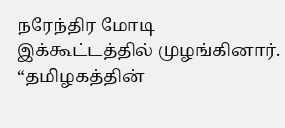நரேந்திர மோடி இக்கூட்டத்தில் முழங்கினார். “தமிழகத்தின்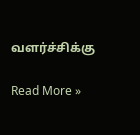வளர்ச்சிக்கு

Read More »